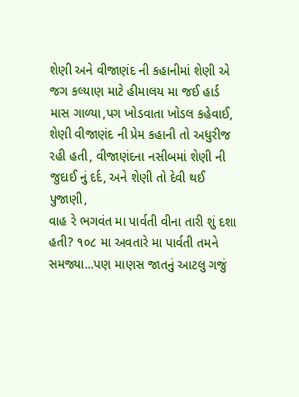શેણી અને વીજાણંદ ની કહાનીમાં શેણી એ જગ કલ્યાણ માટે હીમાલય મા જઈ હાર્ડ માસ ગાળ્યા,પગ ખોડવાતા ખોડલ કહેવાઈ, શેણી વીજાણંદ ની પ્રેમ કહાની તો અધુરીજ રહી હતી, વીજાણંદના નસીબમાં શેણી ની જુદાઈ નું દર્દ, અને શેણી તો દેવી થઈ પુજાણી,
વાહ રે ભગવંત મા પાર્વતી વીના તારી શું દશા હતી? ૧૦૮ મા અવતારે મા પાર્વતી તમને સમજ્યા...પણ માણસ જાતનું આટલુ ગજું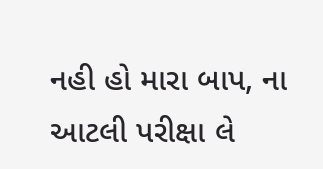નહી હો મારા બાપ, ના આટલી પરીક્ષા લે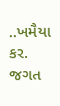..ખમૈયા કર.
જગત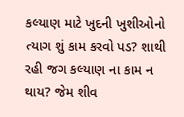કલ્યાણ માટે ખુદની ખુશીઓનો ત્યાગ શું કામ કરવો પડ? શાથી રહી જગ કલ્યાણ ના કામ ન થાય? જેમ શીવ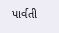પાર્વતી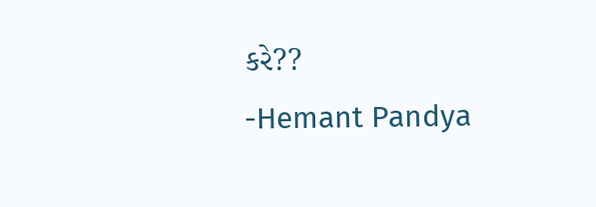કરે??
-Hemant Pandya